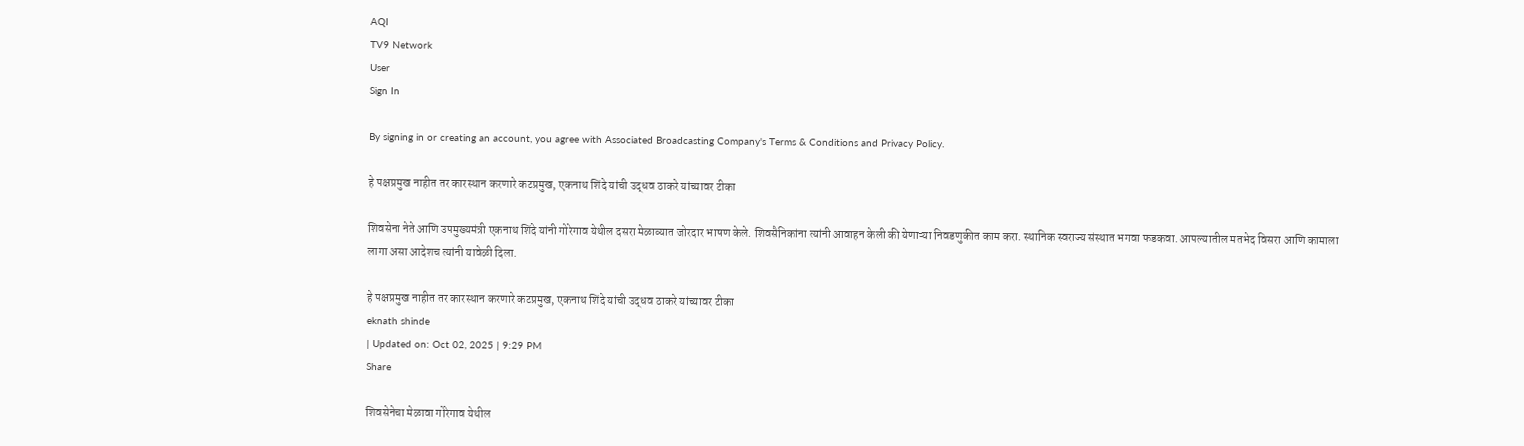AQI
TV9 Network
User
Sign In

By signing in or creating an account, you agree with Associated Broadcasting Company's Terms & Conditions and Privacy Policy.

हे पक्षप्रमुख नाहीत तर कारस्थान करणारे कटप्रमुख, एकनाथ शिंदे यांची उद्धव ठाकरे यांच्यावर टीका

शिवसेना नेते आणि उपमुख्यमंत्री एकनाथ शिंदे यांनी गोरेगाव येथील दसरा मेळाव्यात जोरदार भाषण केले. शिवसैनिकांना त्यांनी आवाहन केली की येणाऱ्या निवडणुकीत काम करा. स्थानिक स्वराज्य संस्थात भगवा फडकवा. आपल्यातील मतभेद विसरा आणि कामाला लागा असा आदेशच त्यांनी यावेळी दिला.

हे पक्षप्रमुख नाहीत तर कारस्थान करणारे कटप्रमुख, एकनाथ शिंदे यांची उद्धव ठाकरे यांच्यावर टीका
eknath shinde
| Updated on: Oct 02, 2025 | 9:29 PM
Share

शिवसेनेचा मेळावा गोरेगाव येथील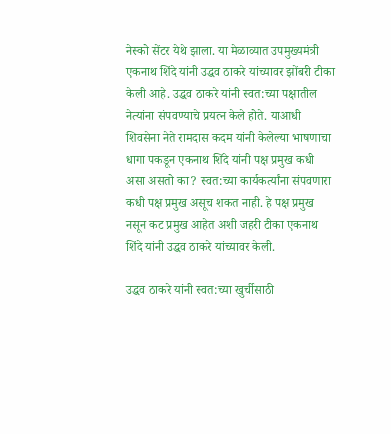नेस्को सेंटर येथे झाला. या मेळाव्यात उपमुख्यमंत्री एकनाथ शिंदे यांनी उद्धव ठाकरे यांच्यावर झोंबरी टीका केली आहे. उद्धव ठाकरे यांनी स्वत:च्या पक्षातील नेत्यांना संपवण्याचे प्रयत्न केले होते. याआधी शिवसेना नेते रामदास कदम यांनी केलेल्या भाषणाचा धागा पकडून एकनाथ शिंदे यांनी पक्ष प्रमुख कधी असा असतो का? स्वत:च्या कार्यकर्त्यांना संपवणारा कधी पक्ष प्रमुख असूच शकत नाही. हे पक्ष प्रमुख नसून कट प्रमुख आहेत अशी जहरी टीका एकनाथ शिंदे यांनी उद्धव ठाकरे यांच्यावर केली.

उद्धव ठाकरे यांनी स्वत:च्या खुर्चीसाठी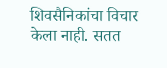शिवसैनिकांचा विचार केला नाही. सतत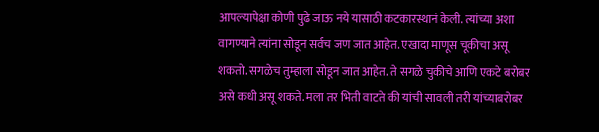आपल्यापेक्षा कोणी पुढे जाऊ नये यासाठी कटकारस्थानं केली. त्यांच्या अशा वागण्याने त्यांना सोडून सर्वच जण जात आहेत. एखादा माणूस चूकीचा असू शकतो. सगळेच तुम्हाला सोडून जात आहेत. ते सगळे चुकीचे आणि एकटे बरोबर असे कधी असू शकते. मला तर भिती वाटते की यांची सावली तरी यांच्याबरोबर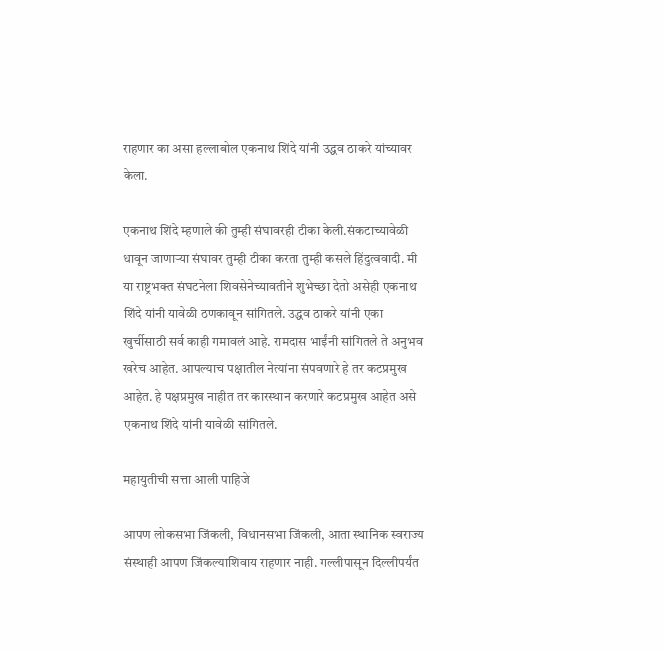राहणार का असा हल्लाबोल एकनाथ शिंदे यांनी उद्धव ठाकरे यांच्यावर केला.

एकनाथ शिंदे म्हणाले की तुम्ही संघावरही टीका केली.संकटाच्यावेळी धावून जाणाऱ्या संघावर तुम्ही टीका करता तुम्ही कसले हिंदुत्ववादी. मी या राष्ट्रभक्त संघटनेला शिवसेनेच्यावतीने शुभेच्छा देतो असेही एकनाथ शिंदे यांनी यावेळी ठणकावून सांगितले. उद्धव ठाकरे यांनी एका खुर्चीसाठी सर्व काही गमावलं आहे. रामदास भाईंनी सांगितले ते अनुभव खरेच आहेत. आपल्याच पक्षातील नेत्यांना संपवणारे हे तर कटप्रमुख आहेत. हे पक्षप्रमुख नाहीत तर कारस्थान करणारे कटप्रमुख आहेत असे एकनाथ शिंदे यांनी यावेळी सांगितले.

महायुतीची सत्ता आली पाहिजे

आपण लोकसभा जिंकली, विधानसभा जिंकली, आता स्थानिक स्वराज्य संस्थाही आपण जिंकल्याशिवाय राहणार नाही. गल्लीपासून दिल्लीपर्यंत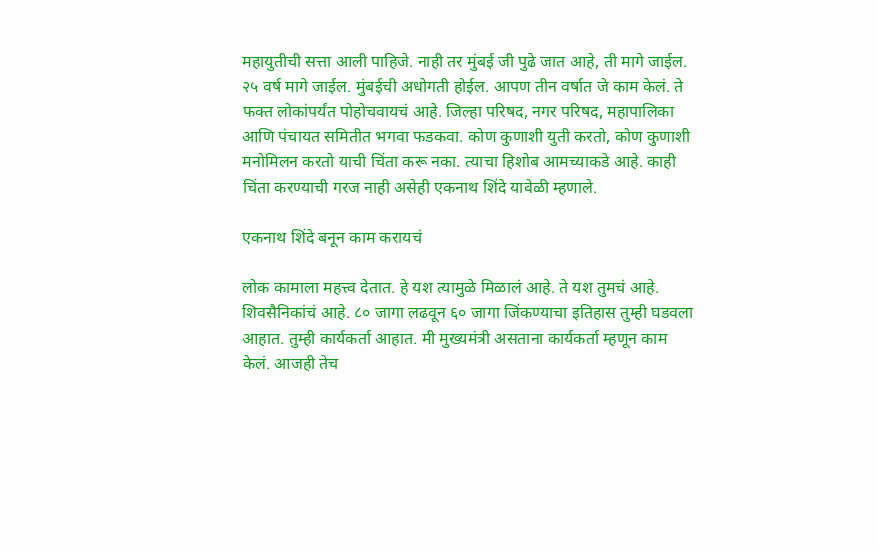महायुतीची सत्ता आली पाहिजे. नाही तर मुंबई जी पुढे जात आहे, ती मागे जाईल. २५ वर्ष मागे जाईल. मुंबईची अधोगती होईल. आपण तीन वर्षात जे काम केलं. ते फक्त लोकांपर्यंत पोहोचवायचं आहे. जिल्हा परिषद, नगर परिषद, महापालिका आणि पंचायत समितीत भगवा फडकवा. कोण कुणाशी युती करतो, कोण कुणाशी मनोमिलन करतो याची चिंता करू नका. त्याचा हिशोब आमच्याकडे आहे. काही चिंता करण्याची गरज नाही असेही एकनाथ शिंदे यावेळी म्हणाले.

एकनाथ शिंदे बनून काम करायचं

लोक कामाला महत्त्व देतात. हे यश त्यामुळे मिळालं आहे. ते यश तुमचं आहे. शिवसैनिकांचं आहे. ८० जागा लढवून ६० जागा जिंकण्याचा इतिहास तुम्ही घडवला आहात. तुम्ही कार्यकर्ता आहात. मी मुख्यमंत्री असताना कार्यकर्ता म्हणून काम केलं. आजही तेच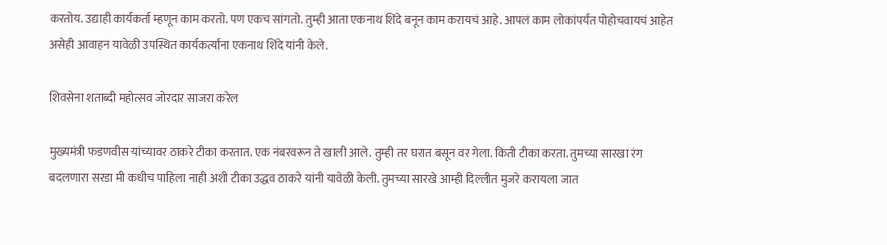करतोय. उद्याही कार्यकर्ता म्हणून काम करतो. पण एकच सांगतो. तुम्ही आता एकनाथ शिंदे बनून काम करायचं आहे. आपलं काम लोकांपर्यंत पोहोचवायचं आहेत असेही आवाहन यावेळी उपस्थित कार्यकर्त्यांना एकनाथ शिंदे यांनी केले.

शिवसेना शताब्दी महोत्सव जोरदार साजरा करेल

मुख्यमंत्री फडणवीस यांच्यावर ठाकरे टीका करतात. एक नंबरवरून ते खाली आले. तुम्ही तर घरात बसून वर गेला. किती टीका करता. तुमच्या सारखा रंग बदलणारा सरडा मी कधीच पाहिला नाही अशी टीका उद्धव ठाकरे यांनी यावेळी केली. तुमच्या सारखे आम्ही दिल्लीत मुजरे करायला जात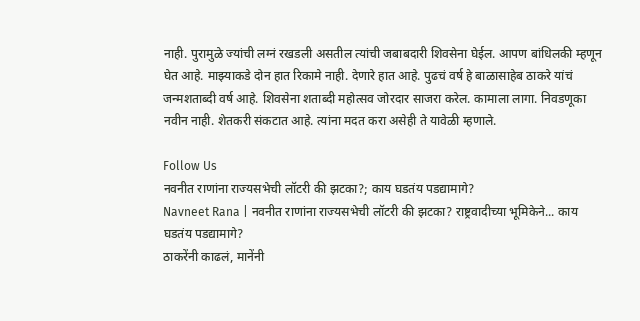नाही. पुरामुळे ज्यांची लग्नं रखडली असतील त्यांची जबाबदारी शिवसेना घेईल. आपण बांधिलकी म्हणून घेत आहे. माझ्याकडे दोन हात रिकामे नाही. देणारे हात आहे. पुढचं वर्ष हे बाळासाहेब ठाकरे यांचं जन्मशताब्दी वर्ष आहे. शिवसेना शताब्दी महोत्सव जोरदार साजरा करेल. कामाला लागा. निवडणूका नवीन नाही. शेतकरी संकटात आहे. त्यांना मदत करा असेही ते यावेळी म्हणाले.

Follow Us
नवनीत राणांना राज्यसभेची लॉटरी की झटका?; काय घडतंय पडद्यामागे?
Navneet Rana | नवनीत राणांना राज्यसभेची लॉटरी की झटका? राष्ट्रवादीच्या भूमिकेने... काय घडतंय पडद्यामागे?
ठाकरेंनी काढलं, मानेंनी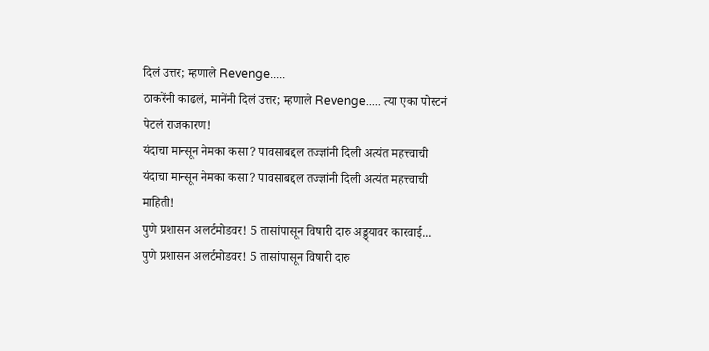दिलं उत्तर; म्हणाले Revenge.....
ठाकरेंनी काढलं, मानेंनी दिलं उत्तर; म्हणाले Revenge..... त्या एका पोस्टनं पेटलं राजकारण!
यंदाचा मान्सून नेमका कसा? पावसाबद्दल तज्ज्ञांनी दिली अत्यंत महत्त्वाची
यंदाचा मान्सून नेमका कसा? पावसाबद्दल तज्ज्ञांनी दिली अत्यंत महत्त्वाची माहिती!
पुणे प्रशासन अलर्टमोडवर! 5 तासांपासून विषारी दारु अड्ड्यावर कारवाई...
पुणे प्रशासन अलर्टमोडवर! 5 तासांपासून विषारी दारु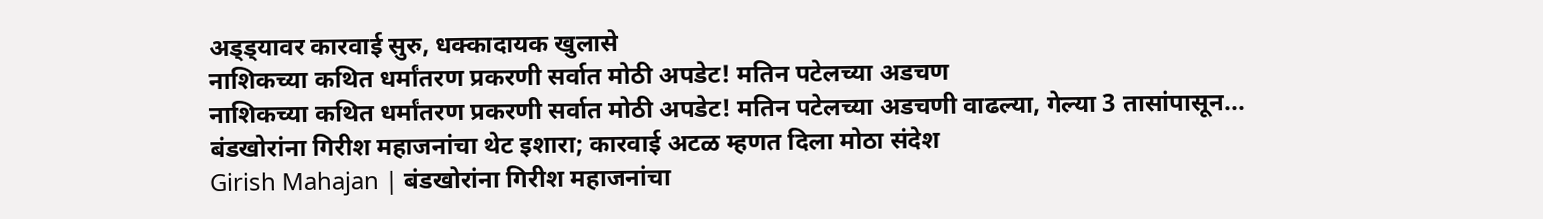अड्ड्यावर कारवाई सुरु, धक्कादायक खुलासे
नाशिकच्या कथित धर्मांतरण प्रकरणी सर्वात मोठी अपडेट! मतिन पटेलच्या अडचण
नाशिकच्या कथित धर्मांतरण प्रकरणी सर्वात मोठी अपडेट! मतिन पटेलच्या अडचणी वाढल्या, गेल्या 3 तासांपासून...
बंडखोरांना गिरीश महाजनांचा थेट इशारा; कारवाई अटळ म्हणत दिला मोठा संदेश
Girish Mahajan | बंडखोरांना गिरीश महाजनांचा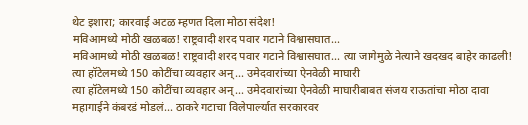थेट इशारा; कारवाई अटळ म्हणत दिला मोठा संदेश!
मविआमध्ये मोठी खळबळ! राष्ट्रवादी शरद पवार गटाने विश्वासघात...
मविआमध्ये मोठी खळबळ! राष्ट्रवादी शरद पवार गटाने विश्वासघात... त्या जागेमुळे नेत्याने खदखद बाहेर काढली!
त्या हॉटेलमध्ये 150 कोटींचा व्यवहार अन्... उमेदवारांच्या ऐनवेळी माघारी
त्या हॉटेलमध्ये 150 कोटींचा व्यवहार अन्... उमेदवारांच्या ऐनवेळी माघारीबाबत संजय राऊतांचा मोठा दावा
महागाईने कंबरडं मोडलं... ठाकरे गटाचा विलेपार्ल्यात सरकारवर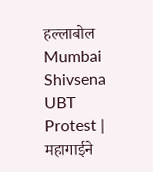हल्लाबोल
Mumbai Shivsena UBT Protest | महागाईने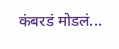कंबरडं मोडलं...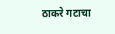ठाकरे गटाचा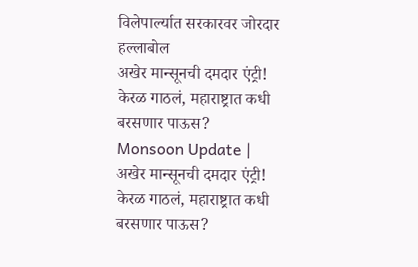विलेपार्ल्यात सरकारवर जोरदार हल्लाबोल
अखेर मान्सूनची दमदार एंट्री! केरळ गाठलं, महाराष्ट्रात कधी बरसणार पाऊस?
Monsoon Update | अखेर मान्सूनची दमदार एंट्री! केरळ गाठलं, महाराष्ट्रात कधी बरसणार पाऊस?